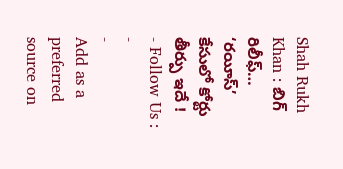Shah Rukh Khan : బిగ్ రిలీఫ్… ‘రయీస్’ కేసులో కోర్టు తీర్పు ఇదే !
- Follow Us :
-
-
Add as a preferred
source on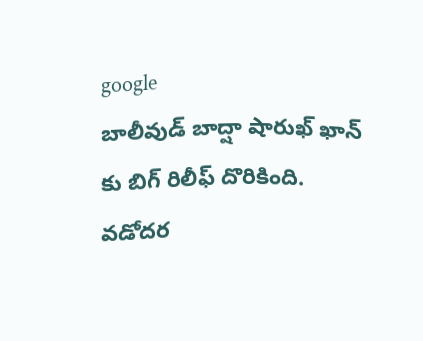google
బాలీవుడ్ బాద్షా షారుఖ్ ఖాన్ కు బిగ్ రిలీఫ్ దొరికింది. వడోదర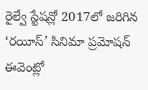రైల్వే స్టేషన్లో 2017లో జరిగిన ‘రయీస్’ సినిమా ప్రమోషన్ ఈవెంట్లో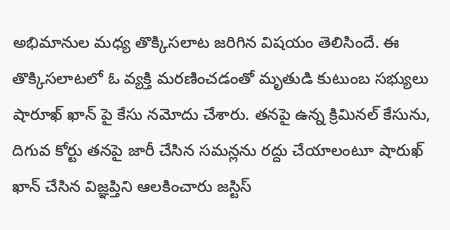అభిమానుల మధ్య తొక్కిసలాట జరిగిన విషయం తెలిసిందే. ఈ తొక్కిసలాటలో ఓ వ్యక్తి మరణించడంతో మృతుడి కుటుంబ సభ్యులు షారూఖ్ ఖాన్ పై కేసు నమోదు చేశారు. తనపై ఉన్న క్రిమినల్ కేసును, దిగువ కోర్టు తనపై జారీ చేసిన సమన్లను రద్దు చేయాలంటూ షారుఖ్ ఖాన్ చేసిన విజ్ఞప్తిని ఆలకించారు జస్టిస్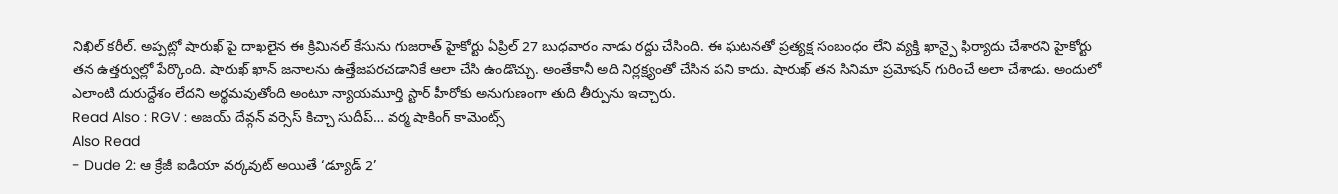నిఖిల్ కరీల్. అప్పట్లో షారుఖ్ పై దాఖలైన ఈ క్రిమినల్ కేసును గుజరాత్ హైకోర్టు ఏప్రిల్ 27 బుధవారం నాడు రద్దు చేసింది. ఈ ఘటనతో ప్రత్యక్ష సంబంధం లేని వ్యక్తి ఖాన్పై ఫిర్యాదు చేశారని హైకోర్టు తన ఉత్తర్వుల్లో పేర్కొంది. షారుఖ్ ఖాన్ జనాలను ఉత్తేజపరచడానికే ఆలా చేసి ఉండొచ్చు. అంతేకానీ అది నిర్లక్ష్యంతో చేసిన పని కాదు. షారుఖ్ తన సినిమా ప్రమోషన్ గురించే అలా చేశాడు. అందులో ఎలాంటి దురుద్దేశం లేదని అర్థమవుతోంది అంటూ న్యాయమూర్తి స్టార్ హీరోకు అనుగుణంగా తుది తీర్పును ఇచ్చారు.
Read Also : RGV : అజయ్ దేవ్గన్ వర్సెస్ కిచ్చా సుదీప్… వర్మ షాకింగ్ కామెంట్స్
Also Read
- Dude 2: ఆ క్రేజీ ఐడియా వర్కవుట్ అయితే ‘డ్యూడ్ 2’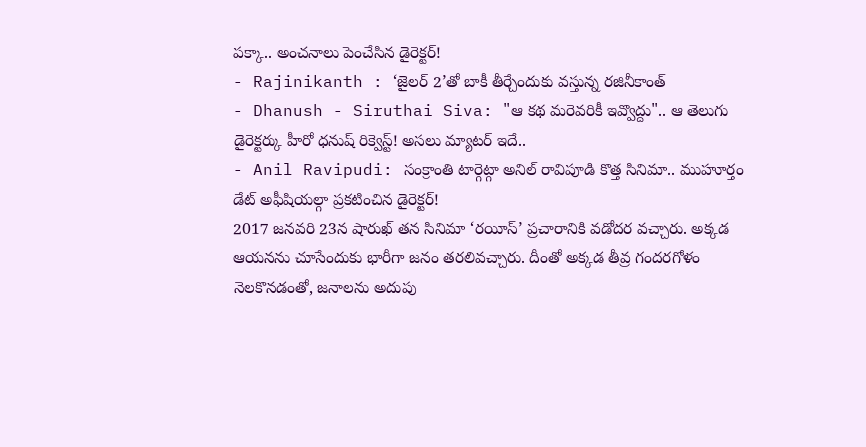పక్కా.. అంచనాలు పెంచేసిన డైరెక్టర్!
- Rajinikanth : ‘జైలర్ 2’తో బాకీ తీర్చేందుకు వస్తున్న రజినీకాంత్
- Dhanush - Siruthai Siva: "ఆ కథ మరెవరికీ ఇవ్వొద్దు".. ఆ తెలుగు డైరెక్టర్కు హీరో ధనుష్ రిక్వెస్ట్! అసలు మ్యాటర్ ఇదే..
- Anil Ravipudi: సంక్రాంతి టార్గెట్గా అనిల్ రావిపూడి కొత్త సినిమా.. ముహూర్తం డేట్ అఫీషియల్గా ప్రకటించిన డైరెక్టర్!
2017 జనవరి 23న షారుఖ్ తన సినిమా ‘రయీస్’ ప్రచారానికి వడోదర వచ్చారు. అక్కడ ఆయనను చూసేందుకు భారీగా జనం తరలివచ్చారు. దీంతో అక్కడ తీవ్ర గందరగోళం నెలకొనడంతో, జనాలను అదుపు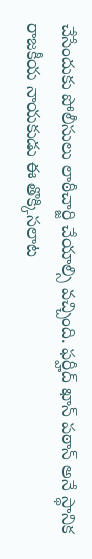చేసేందుకు పోలీసులు లాఠీచార్జి చేయాల్సి వచ్చింది. ఫర్హీద్ ఖాన్ పఠాన్ అనే స్థానిక రాజకీయ నాయకుడు ఈ తొక్కిసలాట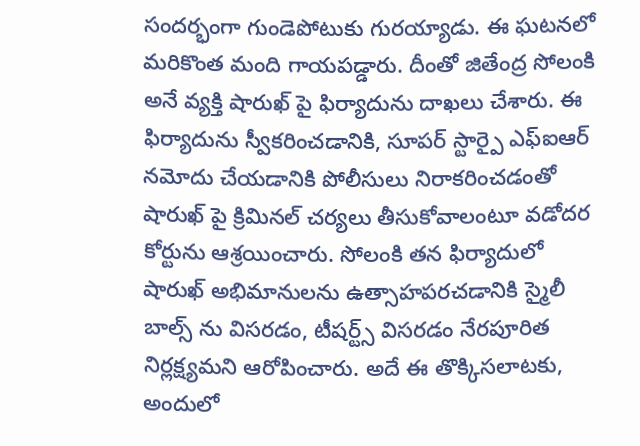సందర్భంగా గుండెపోటుకు గురయ్యాడు. ఈ ఘటనలో మరికొంత మంది గాయపడ్డారు. దీంతో జితేంద్ర సోలంకి అనే వ్యక్తి షారుఖ్ పై ఫిర్యాదును దాఖలు చేశారు. ఈ ఫిర్యాదును స్వీకరించడానికి, సూపర్ స్టార్పై ఎఫ్ఐఆర్ నమోదు చేయడానికి పోలీసులు నిరాకరించడంతో షారుఖ్ పై క్రిమినల్ చర్యలు తీసుకోవాలంటూ వడోదర కోర్టును ఆశ్రయించారు. సోలంకి తన ఫిర్యాదులో షారుఖ్ అభిమానులను ఉత్సాహపరచడానికి స్మైలీ బాల్స్ ను విసరడం, టీషర్ట్స్ విసరడం నేరపూరిత నిర్లక్ష్యమని ఆరోపించారు. అదే ఈ తొక్కిసలాటకు, అందులో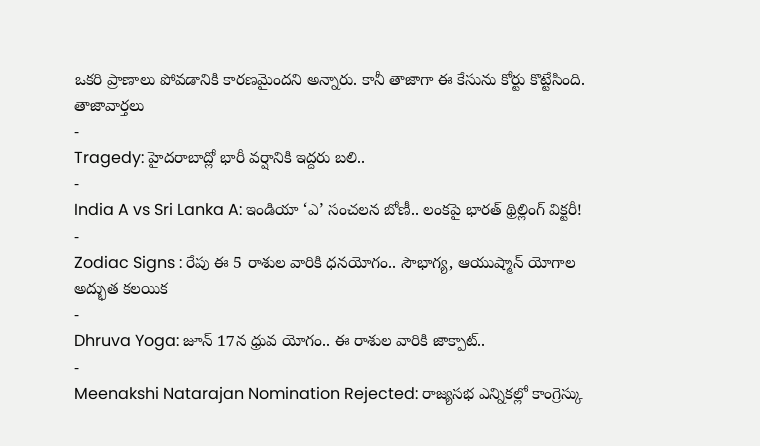ఒకరి ప్రాణాలు పోవడానికి కారణమైందని అన్నారు. కానీ తాజాగా ఈ కేసును కోర్టు కొట్టేసింది.
తాజావార్తలు
-
Tragedy: హైదరాబాద్లో భారీ వర్షానికి ఇద్దరు బలి..
-
India A vs Sri Lanka A: ఇండియా ‘ఎ’ సంచలన బోణీ.. లంకపై భారత్ థ్రిల్లింగ్ విక్టరీ!
-
Zodiac Signs : రేపు ఈ 5 రాశుల వారికి ధనయోగం.. సౌభాగ్య, ఆయుష్మాన్ యోగాల అద్భుత కలయిక
-
Dhruva Yoga: జూన్ 17న ధ్రువ యోగం.. ఈ రాశుల వారికి జాక్పాట్..
-
Meenakshi Natarajan Nomination Rejected: రాజ్యసభ ఎన్నికల్లో కాంగ్రెస్కు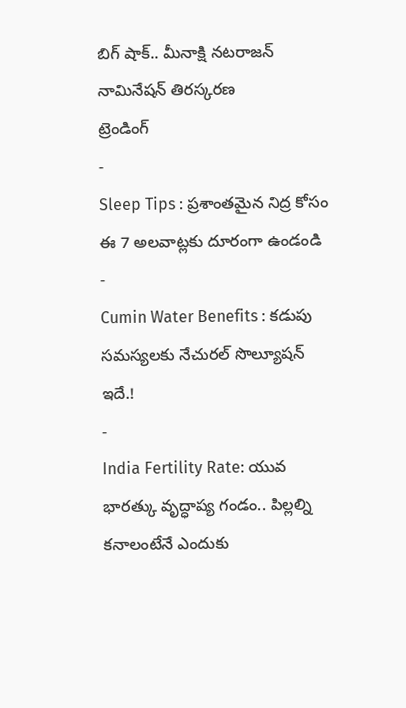బిగ్ షాక్.. మీనాక్షి నటరాజన్ నామినేషన్ తిరస్కరణ
ట్రెండింగ్
-
Sleep Tips : ప్రశాంతమైన నిద్ర కోసం ఈ 7 అలవాట్లకు దూరంగా ఉండండి
-
Cumin Water Benefits : కడుపు సమస్యలకు నేచురల్ సొల్యూషన్ ఇదే.!
-
India Fertility Rate: యువ భారత్కు వృద్ధాప్య గండం.. పిల్లల్ని కనాలంటేనే ఎందుకు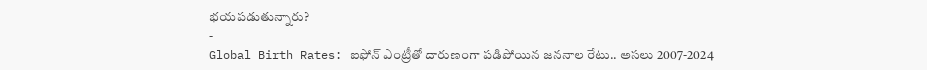భయపడుతున్నారు?
-
Global Birth Rates: ఐఫోన్ ఎంట్రీతో దారుణంగా పడిపోయిన జననాల రేటు.. అసలు 2007-2024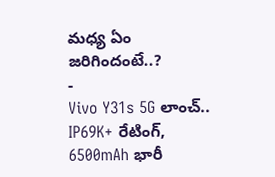మధ్య ఏం జరిగిందంటే..?
-
Vivo Y31s 5G లాంచ్.. IP69K+ రేటింగ్, 6500mAh భారీ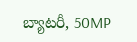బ్యాటరీ, 50MP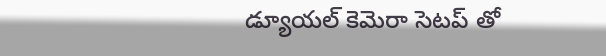డ్యూయల్ కెమెరా సెటప్ తో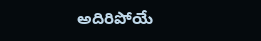అదిరిపోయే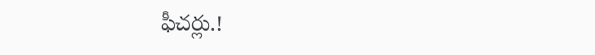ఫీచర్లు.!